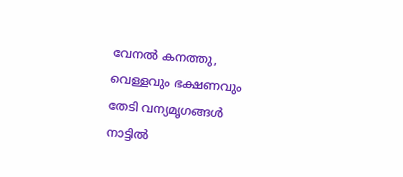വേനൽ കനത്തു, വെള്ളവും ഭക്ഷണവും തേടി വന്യമൃഗങ്ങൾ നാട്ടിൽ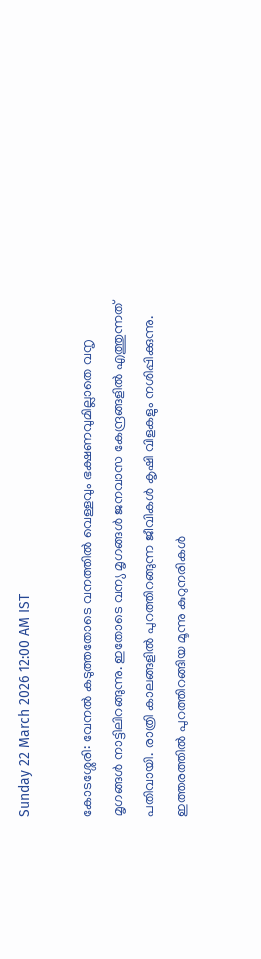Sunday 22 March 2026 12:00 AM IST

കോടശ്ശേരി: വേനൽ കടുത്തതോടെ വനത്തിൽ വെള്ളവും ഭക്ഷണവുമില്ലാതെ വനൃ മൃഗങ്ങൾ നാട്ടിലിറങ്ങുന്നു. ഇതോടെ വന്യ മൃഗങ്ങൾ ജനവാസ കേന്ദ്രങ്ങളിൽ എത്തുന്നത് പതിവായി. രാത്രി കാലങ്ങളിൽ പുറത്തിറങ്ങുന്ന ജീവികൾ കൃഷി വിളകളും നശിപ്പിക്കുന്നു. ഇത്തരത്തിൽ പുറത്തിറങ്ങിയ മൂന്നു കുറുനരികൾ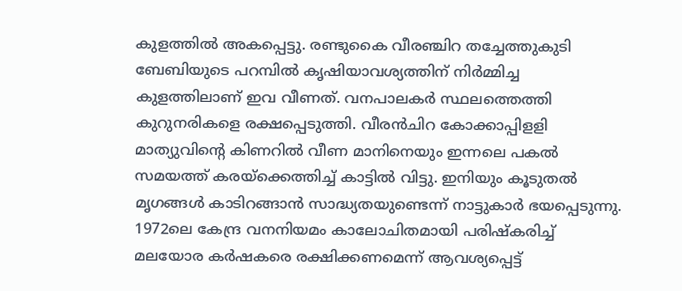കുളത്തിൽ അകപ്പെട്ടു. രണ്ടുകൈ വീരഞ്ചിറ തച്ചേത്തുകുടി ബേബിയുടെ പറമ്പിൽ കൃഷിയാവശ്യത്തിന് നിർമ്മിച്ച കുളത്തിലാണ് ഇവ വീണത്. വനപാലകർ സ്ഥലത്തെത്തി കുറുനരികളെ രക്ഷപ്പെടുത്തി. വീരൻചിറ കോക്കാപ്പിളളി മാത്യുവിന്റെ കിണറിൽ വീണ മാനിനെയും ഇന്നലെ പകൽ സമയത്ത് കരയ്‌ക്കെത്തിച്ച് കാട്ടിൽ വിട്ടു. ഇനിയും കൂടുതൽ മൃഗങ്ങൾ കാടിറങ്ങാൻ സാദ്ധ്യതയുണ്ടെന്ന് നാട്ടുകാർ ഭയപ്പെടുന്നു. 1972ലെ കേന്ദ്ര വനനിയമം കാലോചിതമായി പരിഷ്‌കരിച്ച് മലയോര കർഷകരെ രക്ഷിക്കണമെന്ന് ആവശ്യപ്പെട്ട്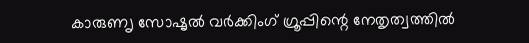കാരുണൃ സോഷൃൽ വർക്കിംഗ് ഗ്രൂപ്പിന്റെ നേതൃത്വത്തിൽ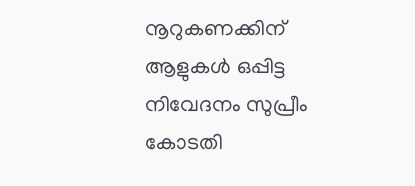നൂറുകണക്കിന് ആളുകൾ ഒപ്പിട്ട നിവേദനം സുപ്രീം കോടതി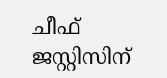ചീഫ് ജസ്റ്റിസിന്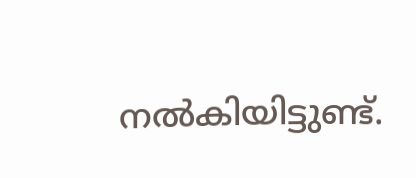നൽകിയിട്ടുണ്ട്.